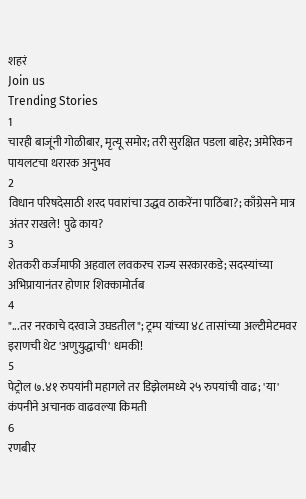शहरं
Join us
Trending Stories
1
चारही बाजूंनी गोळीबार, मृत्यू समोर; तरी सुरक्षित पडला बाहेर; अमेरिकन पायलटचा थरारक अनुभव
2
विधान परिषदेसाठी शरद पवारांचा उद्धव ठाकरेंना पाठिंबा?; काँग्रेसने मात्र अंतर राखले! पुढे काय?
3
शेतकरी कर्जमाफी अहवाल लवकरच राज्य सरकारकडे; सदस्यांच्या अभिप्रायानंतर होणार शिक्कामोर्तब
4
"...तर नरकाचे दरवाजे उघडतील"; ट्रम्प यांच्या ४८ तासांच्या अल्टीमेटमवर इराणची थेट 'अणुयुद्धाची' धमकी!
5
पेट्रोल ७.४१ रुपयांनी महागले तर डिझेलमध्ये २५ रुपयांची वाढ; 'या' कंपनीने अचानक वाढवल्या किमती
6
रणबीर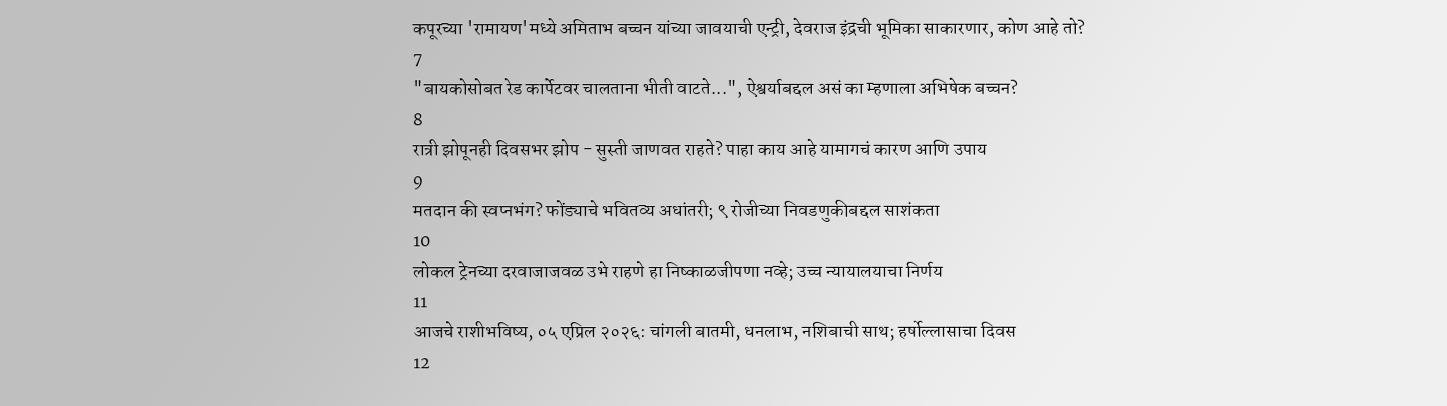कपूरच्या 'रामायण'मध्ये अमिताभ बच्चन यांच्या जावयाची एन्ट्री, देवराज इंद्रची भूमिका साकारणार, कोण आहे तो?
7
"बायकोसोबत रेड कार्पेटवर चालताना भीती वाटते...", ऐश्वर्याबद्दल असं का म्हणाला अभिषेक बच्चन?
8
रात्री झोपूनही दिवसभर झोप - सुस्ती जाणवत राहते? पाहा काय आहे यामागचं कारण आणि उपाय
9
मतदान की स्वप्नभंग? फोंड्याचे भवितव्य अधांतरी; ९ रोजीच्या निवडणुकीबद्दल साशंकता
10
लोकल ट्रेनच्या दरवाजाजवळ उभे राहणे हा निष्काळजीपणा नव्हे; उच्च न्यायालयाचा निर्णय
11
आजचे राशीभविष्य, ०५ एप्रिल २०२६: चांगली बातमी, धनलाभ, नशिबाची साथ; हर्षोल्लासाचा दिवस
12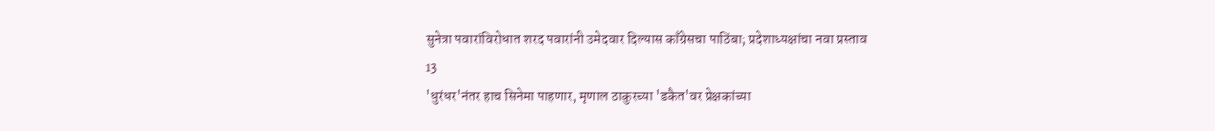सुनेत्रा पवारांविरोधात शरद पवारांनी उमेदवार दिल्यास काँग्रेसचा पाठिंबा; प्रदेशाध्यक्षांचा नवा प्रस्ताव
13
'धुरंधर'नंतर हाच सिनेमा पाहणार, मृणाल ठाकुरच्या 'डकैत'वर प्रेक्षकांच्या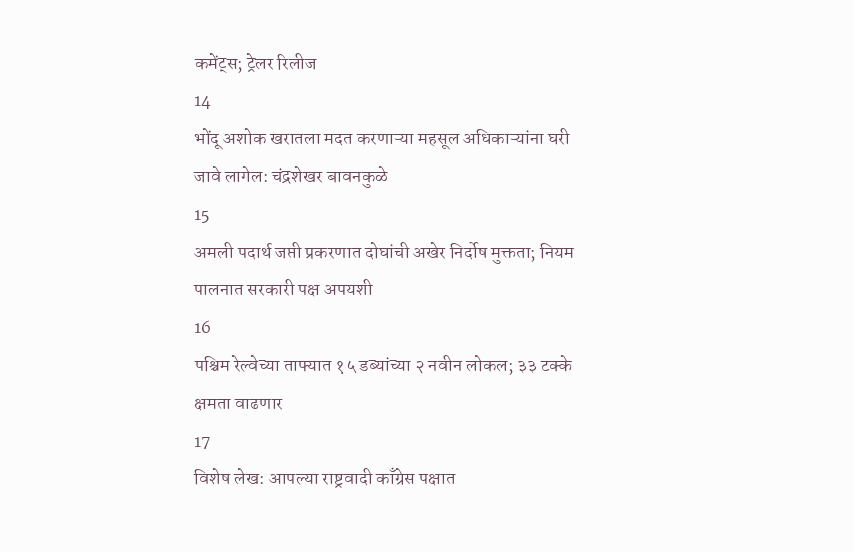कमेंट्स; ट्रेलर रिलीज
14
भोंदू अशोक खरातला मदत करणाऱ्या महसूल अधिकाऱ्यांना घरी जावे लागेल: चंद्रशेखर बावनकुळे
15
अमली पदार्थ जप्ती प्रकरणात दोघांची अखेर निर्दोष मुक्तता; नियम पालनात सरकारी पक्ष अपयशी
16
पश्चिम रेल्वेच्या ताफ्यात १५ डब्यांच्या २ नवीन लोकल; ३३ टक्के क्षमता वाढणार
17
विशेष लेख: आपल्या राष्ट्रवादी काँग्रेस पक्षात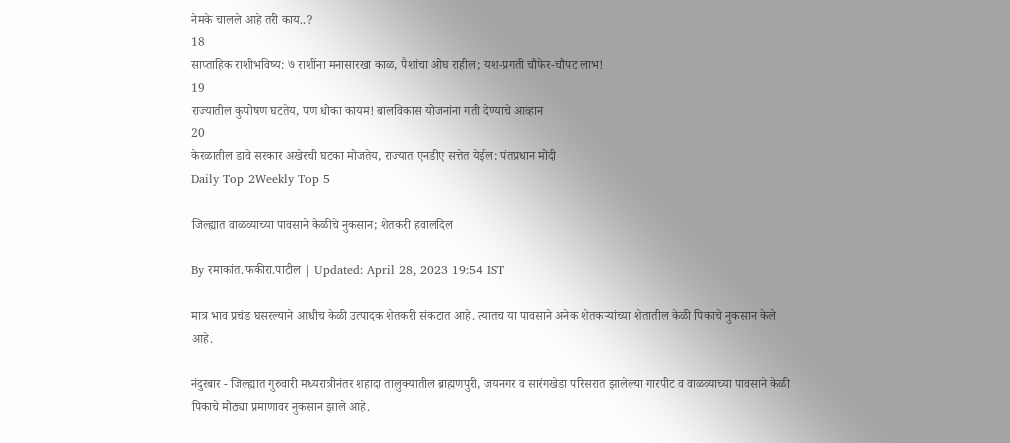नेमके चालले आहे तरी काय..?
18
साप्ताहिक राशीभविष्य: ७ राशींना मनासारखा काळ, पैशांचा ओघ राहील; यश-प्रगती चौफेर-चौपट लाभ!
19
राज्यातील कुपोषण घटतेय, पण धोका कायम! बालविकास योजनांना गती देण्याचे आव्हान
20
केरळातील डावे सरकार अखेरची घटका मोजतेय, राज्यात एनडीए सत्तेत येईल: पंतप्रधान मोदी
Daily Top 2Weekly Top 5

जिल्ह्यात वाळव्याच्या पावसाने केळीचे नुकसान; शेतकरी हवालदिल

By रमाकांत.फकीरा.पाटील | Updated: April 28, 2023 19:54 IST

मात्र भाव प्रचंड घसरल्याने आधीच केळी उत्पादक शेतकरी संकटात आहे. त्यातच या पावसाने अनेक शेतकऱ्यांच्या शेतातील केळी पिकाचे नुकसान केले आहे.

नंदुरबार - जिल्ह्यात गुरुवारी मध्यरात्रीनंतर शहादा तालुक्यातील ब्राह्मणपुरी, जयनगर व सारंगखेडा परिसरात झालेल्या गारपीट व वाळव्याच्या पावसाने केळी पिकाचे मोठ्या प्रमाणावर नुकसान झाले आहे.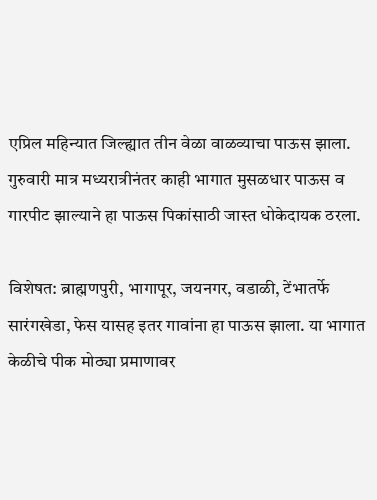एप्रिल महिन्यात जिल्ह्यात तीन वेळा वाळव्याचा पाऊस झाला. गुरुवारी मात्र मध्यरात्रीनंतर काही भागात मुसळधार पाऊस व गारपीट झाल्याने हा पाऊस पिकांसाठी जास्त धोकेदायक ठरला.

विशेषत: ब्राह्मणपुरी, भागापूर, जयनगर, वडाळी, टेंभातर्फे सारंगखेडा, फेस यासह इतर गावांना हा पाऊस झाला. या भागात केळीचे पीक मोठ्या प्रमाणावर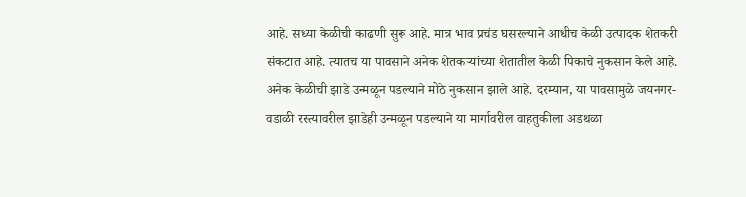आहे. सध्या केळीची काढणी सुरू आहे. मात्र भाव प्रचंड घसरल्याने आधीच केळी उत्पादक शेतकरी संकटात आहे. त्यातच या पावसाने अनेक शेतकऱ्यांच्या शेतातील केळी पिकाचे नुकसान केले आहे. अनेक केळीची झाडे उन्मळून पडल्याने मोठे नुकसान झाले आहे. दरम्यान, या पावसामुळे जयनगर-वडाळी रस्त्यावरील झाडेही उन्मळून पडल्याने या मार्गावरील वाहतुकीला अडथळा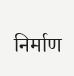निर्माण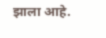झाला आहे.